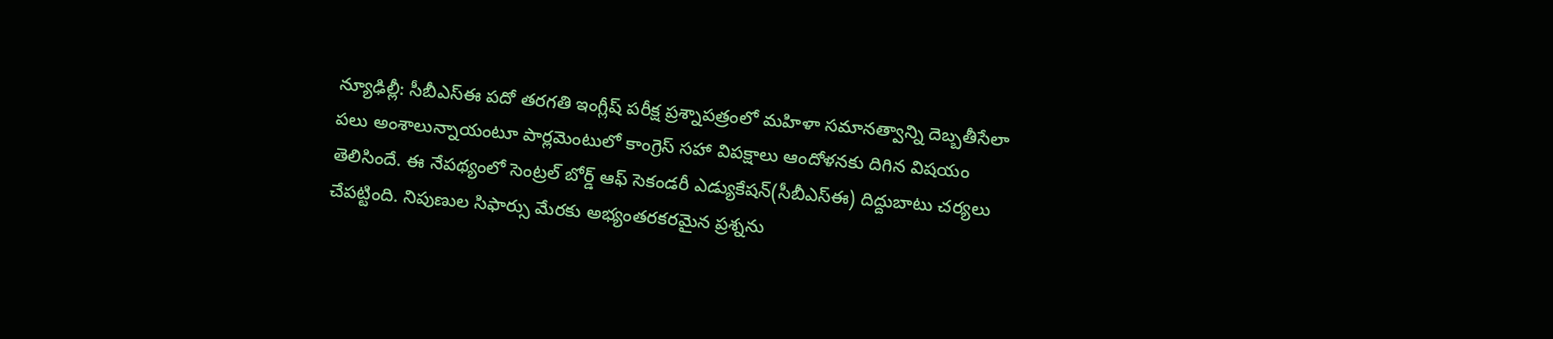న్యూఢిల్లీ: సీబీఎస్ఈ పదో తరగతి ఇంగ్లీష్ పరీక్ష ప్రశ్నాపత్రంలో మహిళా సమానత్వాన్ని దెబ్బతీసేలా పలు అంశాలున్నాయంటూ పార్లమెంటులో కాంగ్రెస్ సహా విపక్షాలు ఆందోళనకు దిగిన విషయం తెలిసిందే. ఈ నేపథ్యంలో సెంట్రల్ బోర్డ్ ఆఫ్ సెకండరీ ఎడ్యుకేషన్(సీబీఎస్ఈ) దిద్దుబాటు చర్యలు చేపట్టింది. నిపుణుల సిఫార్సు మేరకు అభ్యంతరకరమైన ప్రశ్నను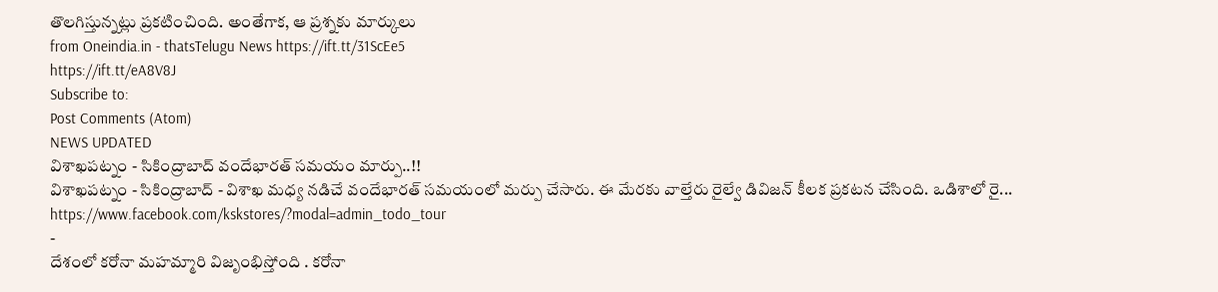తొలగిస్తున్నట్లు ప్రకటించింది. అంతేగాక, ఆ ప్రశ్నకు మార్కులు
from Oneindia.in - thatsTelugu News https://ift.tt/31ScEe5
https://ift.tt/eA8V8J
Subscribe to:
Post Comments (Atom)
NEWS UPDATED
విశాఖపట్నం - సికింద్రాబాద్ వందేభారత్ సమయం మార్పు..!!
విశాఖపట్నం - సికింద్రాబాద్ - విశాఖ మధ్య నడిచే వందేభారత్ సమయంలో మర్పు చేసారు. ఈ మేరకు వాల్తేరు రైల్వే డివిజన్ కీలక ప్రకటన చేసింది. ఒడిశాలో రై...
https://www.facebook.com/kskstores/?modal=admin_todo_tour
-
దేశంలో కరోనా మహమ్మారి విజృంభిస్తోంది . కరోనా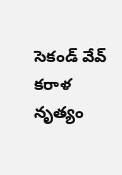సెకండ్ వేవ్ కరాళ నృత్యం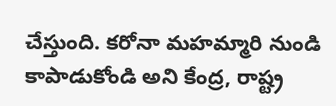చేస్తుంది. కరోనా మహమ్మారి నుండి కాపాడుకోండి అని కేంద్ర, రాష్ట్ర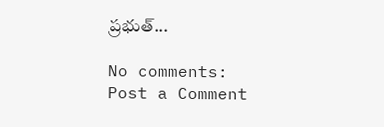ప్రభుత్...

No comments:
Post a Comment